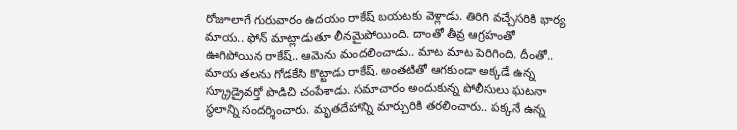రోజూలాగే గురువారం ఉదయం రాకేష్ బయటకు వెళ్లాడు. తిరిగి వచ్చేసరికి భార్య మాయ.. ఫోన్ మాట్లాడుతూ లీనమైపోయింది. దాంతో తీవ్ర ఆగ్రహంతో ఊగిపోయిన రాకేష్.. ఆమెను మందలించాడు.. మాట మాట పెరిగింది. దీంతో.. మాయ తలను గోడకేసి కొట్టాడు రాకేష్. అంతటితో ఆగకుండా అక్కడే ఉన్న స్క్రూడ్రైవర్తో పొడిచి చంపేశాడు. సమాచారం అందుకున్న పోలీసులు ఘటనా స్థలాన్ని సందర్శించారు. మృతదేహాన్ని మార్చురికి తరలించారు.. పక్కనే ఉన్న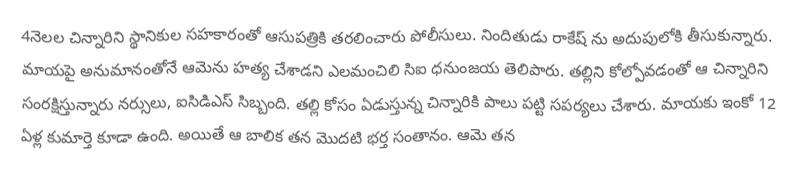4నెలల చిన్నారిని స్థానికుల సహకారంతో ఆసుపత్రికి తరలించారు పోలీసులు. నిందితుడు రాకేష్ ను అదుపులోకి తీసుకున్నారు. మాయపై అనుమానంతోనే ఆమెను హత్య చేశాడని ఎలమంచిలి సిఐ ధనుంజయ తెలిపారు. తల్లిని కోల్పోవడంతో ఆ చిన్నారిని సంరక్షిస్తున్నారు నర్సులు, ఐసిడిఎస్ సిబ్బంది. తల్లి కోసం ఏడుస్తున్న చిన్నారికి పాలు పట్టి సపర్యలు చేశారు. మాయకు ఇంకో 12 ఏళ్ల కుమార్తె కూడా ఉంది. అయితే ఆ బాలిక తన మొదటి భర్త సంతానం. ఆమె తన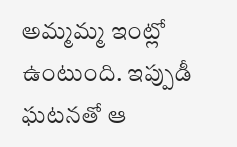అమ్మమ్మ ఇంట్లో ఉంటుంది. ఇప్పుడీ ఘటనతో ఆ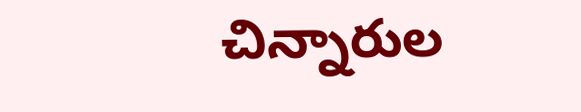చిన్నారుల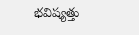భవిష్యత్తు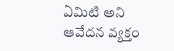ఏమిటి అని ఆవేదన వ్యక్తం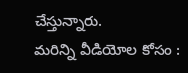చేస్తున్నారు.
మరిన్ని వీడియోల కోసం :